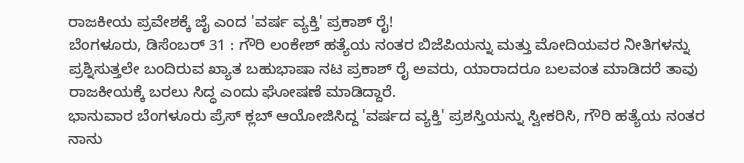ರಾಜಕೀಯ ಪ್ರವೇಶಕ್ಕೆ ಜೈ ಎಂದ 'ವರ್ಷ ವ್ಯಕ್ತಿ' ಪ್ರಕಾಶ್ ರೈ!
ಬೆಂಗಳೂರು, ಡಿಸೆಂಬರ್ 31 : ಗೌರಿ ಲಂಕೇಶ್ ಹತ್ಯೆಯ ನಂತರ ಬಿಜೆಪಿಯನ್ನು ಮತ್ತು ಮೋದಿಯವರ ನೀತಿಗಳನ್ನು ಪ್ರಶ್ನಿಸುತ್ತಲೇ ಬಂದಿರುವ ಖ್ಯಾತ ಬಹುಭಾಷಾ ನಟ ಪ್ರಕಾಶ್ ರೈ ಅವರು, ಯಾರಾದರೂ ಬಲವಂತ ಮಾಡಿದರೆ ತಾವು ರಾಜಕೀಯಕ್ಕೆ ಬರಲು ಸಿದ್ಧ ಎಂದು ಘೋಷಣೆ ಮಾಡಿದ್ದಾರೆ.
ಭಾನುವಾರ ಬೆಂಗಳೂರು ಪ್ರೆಸ್ ಕ್ಲಬ್ ಆಯೋಜಿಸಿದ್ದ 'ವರ್ಷದ ವ್ಯಕ್ತಿ' ಪ್ರಶಸ್ತಿಯನ್ನು ಸ್ವೀಕರಿಸಿ, ಗೌರಿ ಹತ್ಯೆಯ ನಂತರ ನಾನು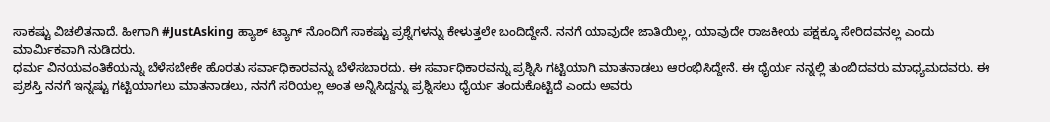ಸಾಕಷ್ಟು ವಿಚಲಿತನಾದೆ. ಹೀಗಾಗಿ #JustAsking ಹ್ಯಾಶ್ ಟ್ಯಾಗ್ ನೊಂದಿಗೆ ಸಾಕಷ್ಟು ಪ್ರಶ್ನೆಗಳನ್ನು ಕೇಳುತ್ತಲೇ ಬಂದಿದ್ದೇನೆ. ನನಗೆ ಯಾವುದೇ ಜಾತಿಯಿಲ್ಲ, ಯಾವುದೇ ರಾಜಕೀಯ ಪಕ್ಷಕ್ಕೂ ಸೇರಿದವನಲ್ಲ ಎಂದು ಮಾರ್ಮಿಕವಾಗಿ ನುಡಿದರು.
ಧರ್ಮ ವಿನಯವಂತಿಕೆಯನ್ನು ಬೆಳೆಸಬೇಕೇ ಹೊರತು ಸರ್ವಾಧಿಕಾರವನ್ನು ಬೆಳೆಸಬಾರದು. ಈ ಸರ್ವಾಧಿಕಾರವನ್ನು ಪ್ರಶ್ನಿಸಿ ಗಟ್ಟಿಯಾಗಿ ಮಾತನಾಡಲು ಆರಂಭಿಸಿದ್ದೇನೆ. ಈ ಧೈರ್ಯ ನನ್ನಲ್ಲಿ ತುಂಬಿದವರು ಮಾಧ್ಯಮದವರು. ಈ ಪ್ರಶಸ್ತಿ ನನಗೆ ಇನ್ನಷ್ಟು ಗಟ್ಟಿಯಾಗಲು ಮಾತನಾಡಲು, ನನಗೆ ಸರಿಯಲ್ಲ ಅಂತ ಅನ್ನಿಸಿದ್ದನ್ನು ಪ್ರಶ್ನಿಸಲು ಧೈರ್ಯ ತಂದುಕೊಟ್ಟಿದೆ ಎಂದು ಅವರು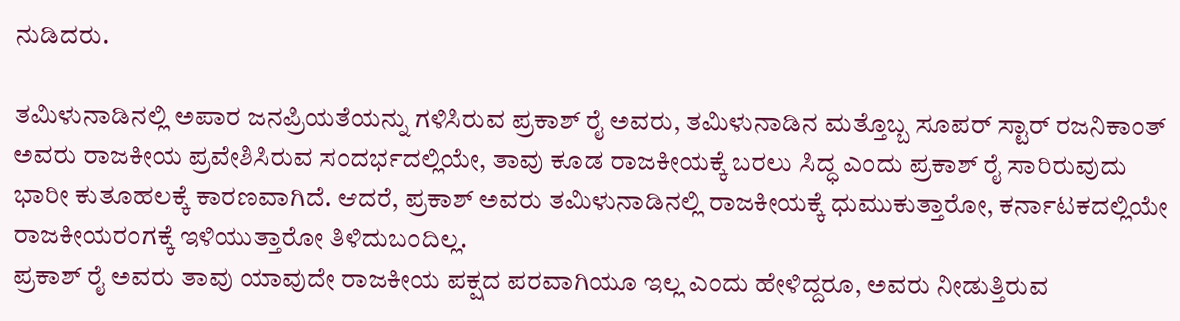ನುಡಿದರು.

ತಮಿಳುನಾಡಿನಲ್ಲಿ ಅಪಾರ ಜನಪ್ರಿಯತೆಯನ್ನು ಗಳಿಸಿರುವ ಪ್ರಕಾಶ್ ರೈ ಅವರು, ತಮಿಳುನಾಡಿನ ಮತ್ತೊಬ್ಬ ಸೂಪರ್ ಸ್ಟಾರ್ ರಜನಿಕಾಂತ್ ಅವರು ರಾಜಕೀಯ ಪ್ರವೇಶಿಸಿರುವ ಸಂದರ್ಭದಲ್ಲಿಯೇ, ತಾವು ಕೂಡ ರಾಜಕೀಯಕ್ಕೆ ಬರಲು ಸಿದ್ಧ ಎಂದು ಪ್ರಕಾಶ್ ರೈ ಸಾರಿರುವುದು ಭಾರೀ ಕುತೂಹಲಕ್ಕೆ ಕಾರಣವಾಗಿದೆ. ಆದರೆ, ಪ್ರಕಾಶ್ ಅವರು ತಮಿಳುನಾಡಿನಲ್ಲಿ ರಾಜಕೀಯಕ್ಕೆ ಧುಮುಕುತ್ತಾರೋ, ಕರ್ನಾಟಕದಲ್ಲಿಯೇ ರಾಜಕೀಯರಂಗಕ್ಕೆ ಇಳಿಯುತ್ತಾರೋ ತಿಳಿದುಬಂದಿಲ್ಲ.
ಪ್ರಕಾಶ್ ರೈ ಅವರು ತಾವು ಯಾವುದೇ ರಾಜಕೀಯ ಪಕ್ಷದ ಪರವಾಗಿಯೂ ಇಲ್ಲ ಎಂದು ಹೇಳಿದ್ದರೂ, ಅವರು ನೀಡುತ್ತಿರುವ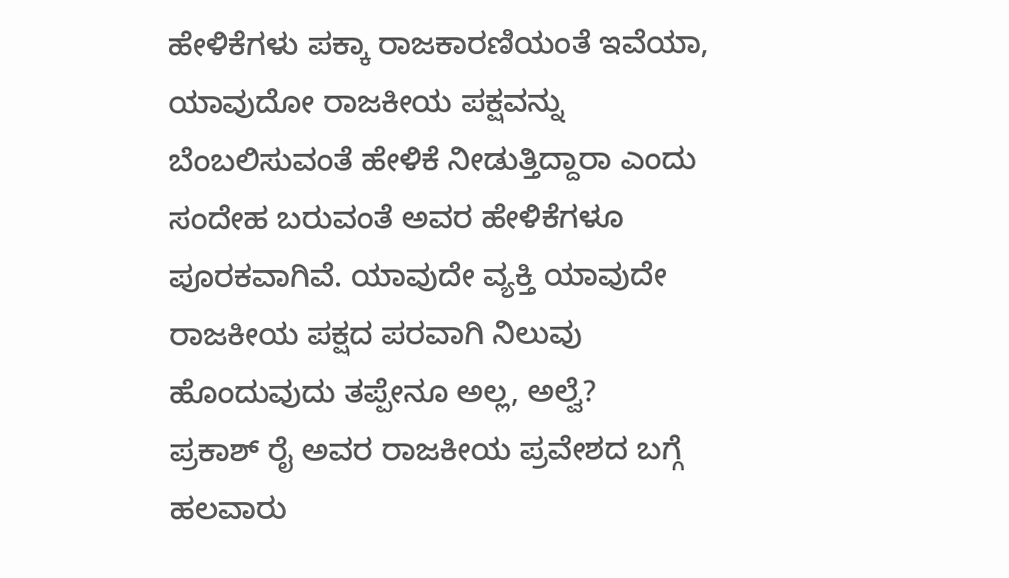ಹೇಳಿಕೆಗಳು ಪಕ್ಕಾ ರಾಜಕಾರಣಿಯಂತೆ ಇವೆಯಾ, ಯಾವುದೋ ರಾಜಕೀಯ ಪಕ್ಷವನ್ನು ಬೆಂಬಲಿಸುವಂತೆ ಹೇಳಿಕೆ ನೀಡುತ್ತಿದ್ದಾರಾ ಎಂದು ಸಂದೇಹ ಬರುವಂತೆ ಅವರ ಹೇಳಿಕೆಗಳೂ ಪೂರಕವಾಗಿವೆ. ಯಾವುದೇ ವ್ಯಕ್ತಿ ಯಾವುದೇ ರಾಜಕೀಯ ಪಕ್ಷದ ಪರವಾಗಿ ನಿಲುವು ಹೊಂದುವುದು ತಪ್ಪೇನೂ ಅಲ್ಲ, ಅಲ್ವೆ?
ಪ್ರಕಾಶ್ ರೈ ಅವರ ರಾಜಕೀಯ ಪ್ರವೇಶದ ಬಗ್ಗೆ ಹಲವಾರು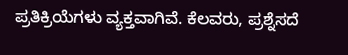ಪ್ರತಿಕ್ರಿಯೆಗಳು ವ್ಯಕ್ತವಾಗಿವೆ. ಕೆಲವರು, ಪ್ರಶ್ನೆಸದೆ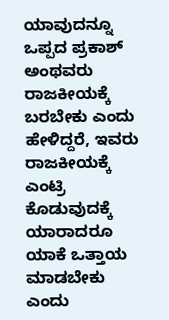ಯಾವುದನ್ನೂ ಒಪ್ಪದ ಪ್ರಕಾಶ್ ಅಂಥವರು ರಾಜಕೀಯಕ್ಕೆ ಬರಬೇಕು ಎಂದು ಹೇಳಿದ್ದರೆ, ಇವರು ರಾಜಕೀಯಕ್ಕೆ ಎಂಟ್ರಿ ಕೊಡುವುದಕ್ಕೆ ಯಾರಾದರೂ ಯಾಕೆ ಒತ್ತಾಯ ಮಾಡಬೇಕು ಎಂದು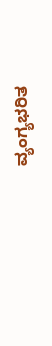ವ್ಯಂಗ್ಯಭರಿತ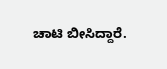ಚಾಟಿ ಬೀಸಿದ್ದಾರೆ.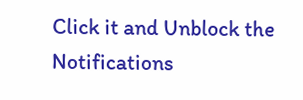Click it and Unblock the Notifications